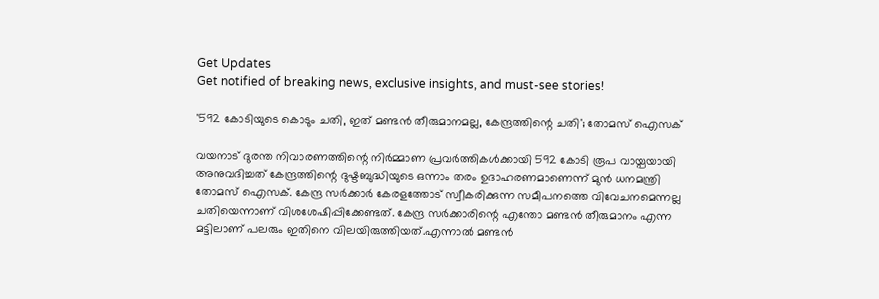Get Updates
Get notified of breaking news, exclusive insights, and must-see stories!

'592 കോടിയുടെ കൊടും ചതി, ഇത് മണ്ടൻ തീരുമാനമല്ല, കേന്ദ്രത്തിന്റെ ചതി'; തോമസ് ഐസക്

വയനാട് ദുരന്ത നിവാരണത്തിന്റെ നിർമ്മാണ പ്രവർത്തികൾക്കായി 592 കോടി രൂപ വായ്പയായി അനുവദിച്ചത് കേന്ദ്രത്തിന്റെ ദുഷ്ടബുദ്ധിയുടെ ഒന്നാം തരം ഉദാഹരണമാണെന്ന് മുൻ ധനമന്ത്രി തോമസ് ഐസക്. കേന്ദ്ര സർക്കാർ കേരളത്തോട് സ്വീകരിക്കുന്ന സമീപനത്തെ വിവേചനമെന്നല്ല ചതിയെന്നാണ് വിശശേഷിപ്പിക്കേണ്ടത്. കേന്ദ്ര സർക്കാരിന്റെ എന്തോ മണ്ടൻ തീരുമാനം എന്ന മട്ടിലാണ് പലരും ഇതിനെ വിലയിരുത്തിയത്.എന്നാൽ മണ്ടൻ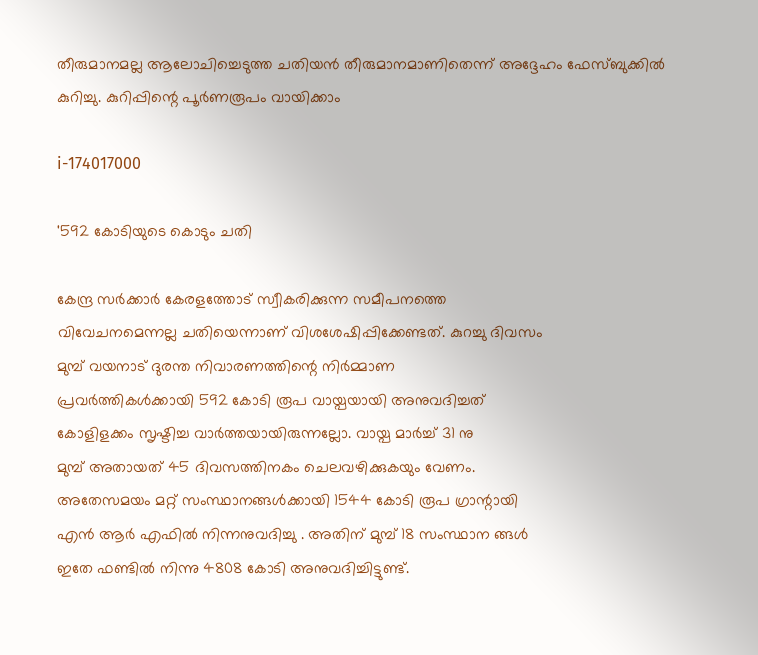തീരുമാനമല്ല ആലോചിച്ചെടുത്ത ചതിയൻ തീരുമാനമാണിതെന്ന് അദ്ദേഹം ഫേസ്ബുക്കിൽ കുറിച്ചു. കുറിപ്പിന്റെ പൂർണരൂപം വായിക്കാം

i-174017000

'592 കോടിയുടെ കൊടും ചതി

കേന്ദ്ര സർക്കാർ കേരളത്തോട് സ്വീകരിക്കുന്ന സമീപനത്തെ
വിവേചനമെന്നല്ല ചതിയെന്നാണ് വിശശേഷിപ്പിക്കേണ്ടത്. കുറച്ചു ദിവസം
മുമ്പ് വയനാട് ദുരന്ത നിവാരണത്തിന്റെ നിർമ്മാണ
പ്രവർത്തികൾക്കായി 592 കോടി രൂപ വായ്പയായി അനുവദിച്ചത്
കോളിളക്കം സൃഷ്ടിച്ച വാർത്തയായിരുന്നല്ലോ. വായ്പ മാർച്ച് 31 നു
മുമ്പ് അതായത് 45 ദിവസത്തിനകം ചെലവഴിക്കുകയും വേണം.
അതേസമയം മറ്റ് സംസ്ഥാനങ്ങൾക്കായി 1544 കോടി രൂപ ഗ്രാന്റായി
എൻ ആര്‍ എഫിൽ നിന്നനുവദിച്ചു . അതിന് മുമ്പ് 18 സംസ്ഥാന ങ്ങൾ
ഇതേ ഫണ്ടിൽ നിന്നു 4808 കോടി അനുവദിച്ചിട്ടുണ്ട്.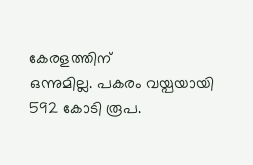കേരളത്തിന്
ഒന്നുമില്ല. പകരം വയ്പയായി 592 കോടി രൂപ.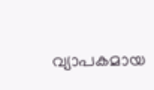വ്യാപകമായ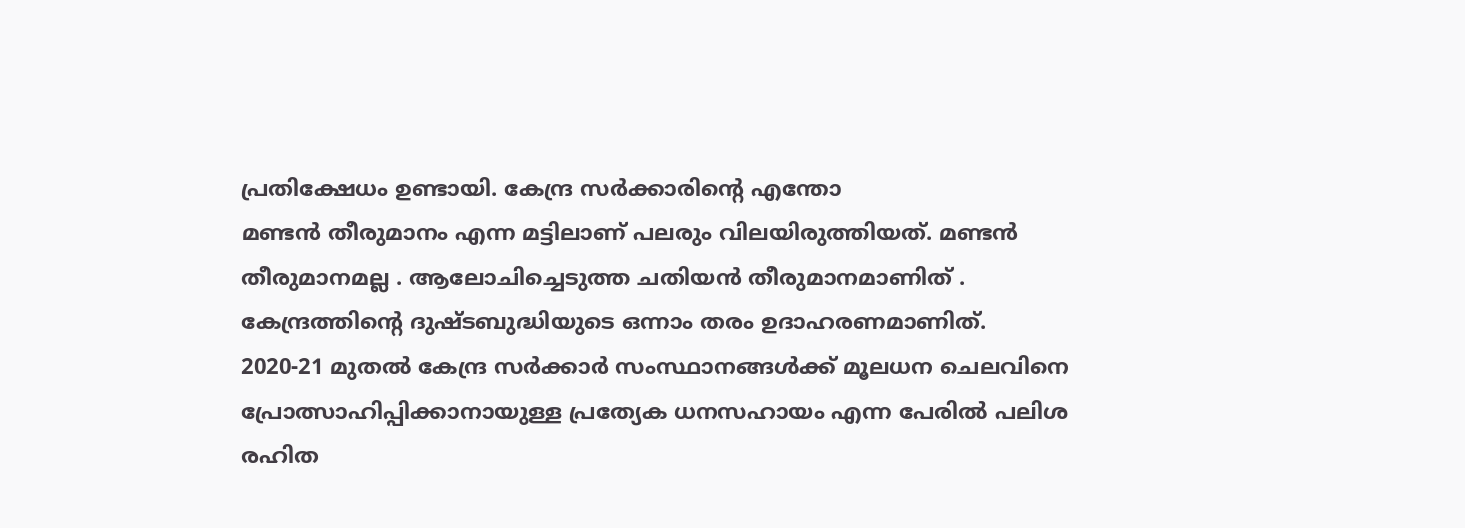പ്രതിക്ഷേധം ഉണ്ടായി. കേന്ദ്ര സർക്കാരിന്റെ എന്തോ
മണ്ടൻ തീരുമാനം എന്ന മട്ടിലാണ് പലരും വിലയിരുത്തിയത്. മണ്ടൻ
തീരുമാനമല്ല . ആലോചിച്ചെടുത്ത ചതിയൻ തീരുമാനമാണിത് .
കേന്ദ്രത്തിന്റെ ദുഷ്ടബുദ്ധിയുടെ ഒന്നാം തരം ഉദാഹരണമാണിത്.
2020-21 മുതൽ കേന്ദ്ര സർക്കാർ സംസ്ഥാനങ്ങൾക്ക് മൂലധന ചെലവിനെ
പ്രോത്സാഹിപ്പിക്കാനായുള്ള പ്രത്യേക ധനസഹായം എന്ന പേരിൽ പലിശ
രഹിത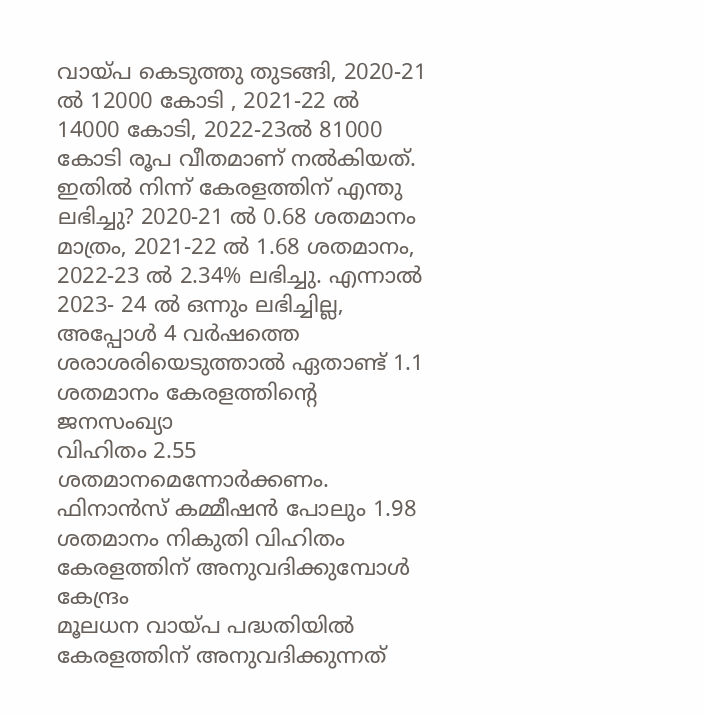വായ്പ കെടുത്തു തുടങ്ങി, 2020-21 ൽ 12000 കോടി , 2021-22 ൽ
14000 കോടി, 2022-23ൽ 81000 കോടി രൂപ വീതമാണ് നൽകിയത്.
ഇതിൽ നിന്ന് കേരളത്തിന് എന്തു ലഭിച്ചു? 2020-21 ൽ 0.68 ശതമാനം
മാത്രം, 2021-22 ൽ 1.68 ശതമാനം, 2022-23 ൽ 2.34% ലഭിച്ചു. എന്നാൽ
2023- 24 ൽ ഒന്നും ലഭിച്ചില്ല, അപ്പോൾ 4 വർഷത്തെ
ശരാശരിയെടുത്താൽ ഏതാണ്ട് 1.1 ശതമാനം കേരളത്തിന്റെ ജനസംഖ്യാ
വിഹിതം 2.55 ശതമാനമെന്നോർക്കണം. ഫിനാൻസ് കമ്മീഷൻ പോലും 1.98
ശതമാനം നികുതി വിഹിതം കേരളത്തിന് അനുവദിക്കുമ്പോൾ കേന്ദ്രം
മൂലധന വായ്പ പദ്ധതിയിൽ കേരളത്തിന് അനുവദിക്കുന്നത്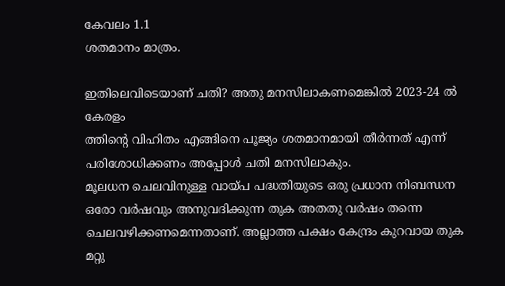കേവലം 1.1
ശതമാനം മാത്രം.

ഇതിലെവിടെയാണ് ചതി? അതു മനസിലാകണമെങ്കിൽ 2023-24 ൽ കേരളം
ത്തിന്റെ വിഹിതം എങ്ങിനെ പൂജ്യം ശതമാനമായി തീർന്നത് എന്ന്
പരിശോധിക്കണം അപ്പോൾ ചതി മനസിലാകും.
മൂലധന ചെലവിനുള്ള വായ്പ പദ്ധതിയുടെ ഒരു പ്രധാന നിബന്ധന
ഒരോ വർഷവും അനുവദിക്കുന്ന തുക അതതു വർഷം തന്നെ
ചെലവഴിക്കണമെന്നതാണ്. അല്ലാത്ത പക്ഷം കേന്ദ്രം കുറവായ തുക മറ്റു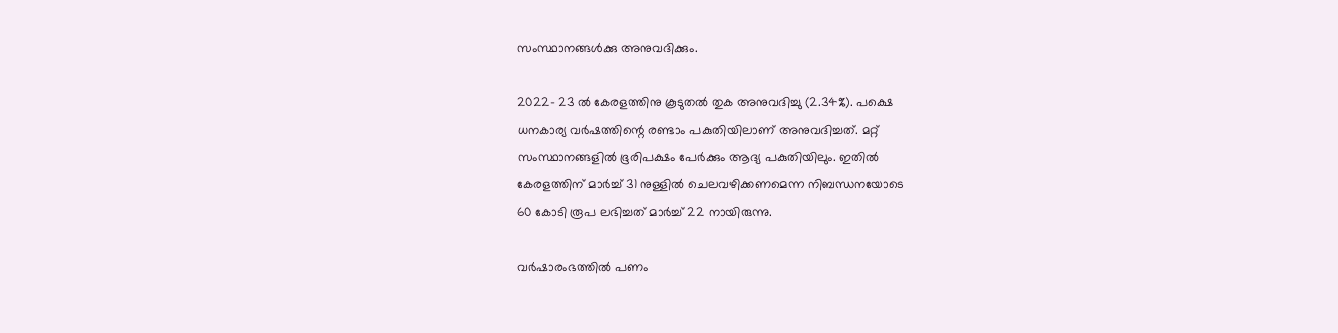സംസ്ഥാനങ്ങൾക്കു അനുവദിക്കും.

2022- 23 ൽ കേരളത്തിനു കൂടുതൽ തുക അനുവദിച്ചു (2.34%). പക്ഷെ
ധനകാര്യ വർഷത്തിന്റെ രണ്ടാം പകുതിയിലാണ് അനുവദിച്ചത്. മറ്റ്
സംസ്ഥാനങ്ങളിൽ ഭൂരിപക്ഷം പേർക്കും ആദ്യ പകുതിയിലും. ഇതില്‍
കേരളത്തിന് മാർച്ച് 31 നുള്ളിൽ ചെലവഴിക്കണമെന്ന നിബന്ധനയോടെ
60 കോടി രൂപ ലഭിച്ചത് മാർച്ച് 22 നായിരുന്നു.

വർഷാരംഭത്തിൽ പണം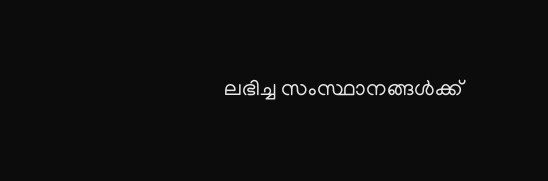ലഭിച്ച സംസ്ഥാനങ്ങൾക്ക്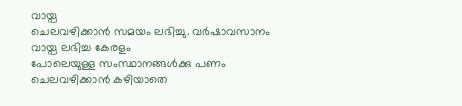വായ്പ
ചെലവഴിക്കാൻ സമയം ലഭിച്ചു. വർഷാവസാനം വായ്പ ലഭിച്ച കേരളം
പോലെയുള്ള സംസ്ഥാനങ്ങൾക്കു പണം ചെലവഴിക്കാൻ കഴിയാതെ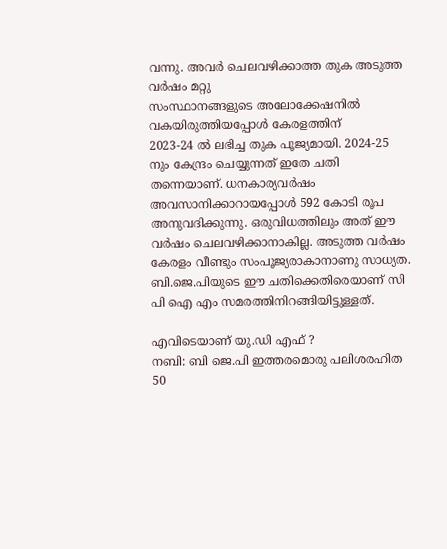വന്നു. അവർ ചെലവഴിക്കാത്ത തുക അടുത്ത വർഷം മറ്റു
സംസ്ഥാനങ്ങളുടെ അലോക്കേഷനിൽ വകയിരുത്തിയപ്പോൾ കേരളത്തിന്
2023-24 ൽ ലഭിച്ച തുക പൂജ്യമായി. 2024-25 നും കേന്ദ്രം ചെയ്യുന്നത് ഇതേ ചതി തന്നെയാണ്. ധനകാര്യവർഷം അവസാനിക്കാറായപ്പോൾ 592 കോടി രൂപ അനുവദിക്കുന്നു. ഒരുവിധത്തിലും അത് ഈ വർഷം ചെലവഴിക്കാനാകില്ല. അടുത്ത വർഷം കേരളം വീണ്ടും സംപൂജ്യരാകാനാണു സാധ്യത. ബി.ജെ.പിയുടെ ഈ ചതിക്കെതിരെയാണ് സി പി ഐ എം സമരത്തിനിറങ്ങിയിട്ടുള്ളത്.

എവിടെയാണ് യു.ഡി എഫ് ?
നബി: ബി ജെ.പി ഇത്തരമൊരു പലിശരഹിത 50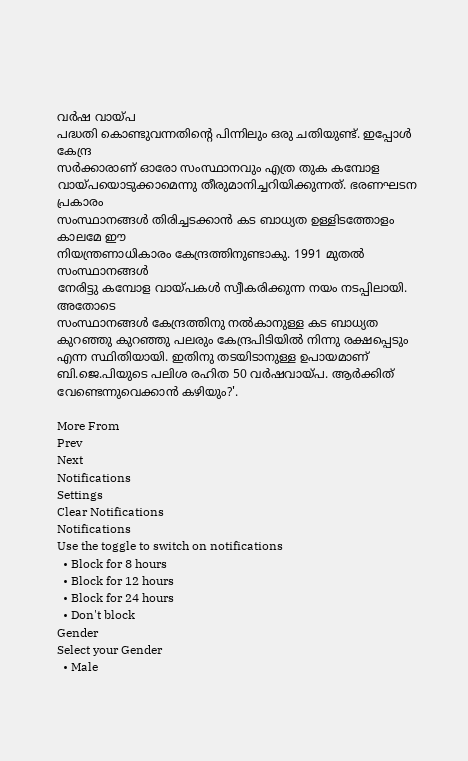വർഷ വായ്പ
പദ്ധതി കൊണ്ടുവന്നതിന്റെ പിന്നിലും ഒരു ചതിയുണ്ട്. ഇപ്പോൾ കേന്ദ്ര
സർക്കാരാണ് ഓരോ സംസ്ഥാനവും എത്ര തുക കമ്പോള
വായ്പയൊടുക്കാമെന്നു തീരുമാനിച്ചറിയിക്കുന്നത്. ഭരണഘടന പ്രകാരം
സംസ്ഥാനങ്ങൾ തിരിച്ചടക്കാൻ കട ബാധ്യത ഉള്ളിടത്തോളം കാലമേ ഈ
നിയന്ത്രണാധികാരം കേന്ദ്രത്തിനുണ്ടാകു. 1991 മുതൽ സംസ്ഥാനങ്ങൾ
നേരിട്ടു കമ്പോള വായ്പകൾ സ്വീകരിക്കുന്ന നയം നടപ്പിലായി. അതോടെ
സംസ്ഥാനങ്ങൾ കേന്ദ്രത്തിനു നൽകാനുള്ള കട ബാധ്യത കുറഞ്ഞു കുറഞ്ഞു പലരും കേന്ദ്രപിടിയിൽ നിന്നു രക്ഷപ്പെടും എന്ന സ്ഥിതിയായി. ഇതിനു തടയിടാനുള്ള ഉപായമാണ് ബി.ജെ.പിയുടെ പലിശ രഹിത 50 വർഷവായ്പ. ആർക്കിത് വേണ്ടെന്നുവെക്കാൻ കഴിയും?'.

More From
Prev
Next
Notifications
Settings
Clear Notifications
Notifications
Use the toggle to switch on notifications
  • Block for 8 hours
  • Block for 12 hours
  • Block for 24 hours
  • Don't block
Gender
Select your Gender
  • Male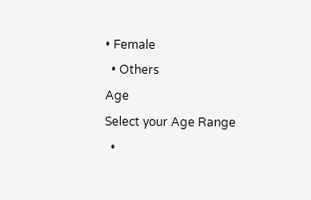• Female
  • Others
Age
Select your Age Range
  •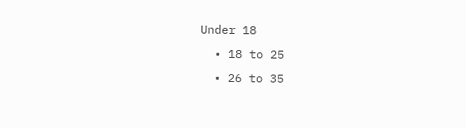Under 18
  • 18 to 25
  • 26 to 35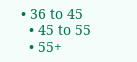• 36 to 45
  • 45 to 55
  • 55+